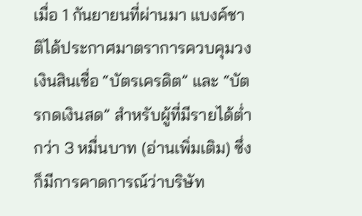เมื่อ 1 กันยายนที่ผ่านมา แบงค์ชาติได้ประกาศมาตราการควบคุมวงเงินสินเชื่อ “บัตรเครดิต” และ “บัตรกดเงินสด” สำหรับผู้ที่มีรายได้ต่ำกว่า 3 หมื่นบาท (อ่านเพิ่มเติม) ซึ่งก็มีการคาดการณ์ว่าบริษัท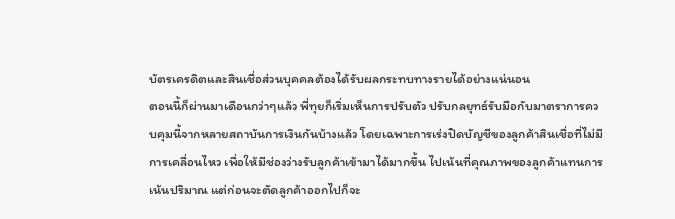บัตรเครดิตและสินเชื่อส่วนบุคคลต้องได้รับผลกระทบทางรายได้อย่างแน่นอน
ตอนนี้ก็ผ่านมาเดือนกว่าๆแล้ว พี่ทุยก็เริ่มเห็นการปรับตัว ปรับกลยุทธ์รับมือกับมาตราการควบคุมนี้จากหลายสถาบันการเงินกันบ้างแล้ว โดยเฉพาะการเร่งปิดบัญชีของลูกค้าสินเชื่อที่ไม่มีการเคลื่อนไหว เพื่อให้มีช่องว่างรับลูกค้าเข้ามาได้มากขึ้น ไปเน้นที่คุณภาพของลูกค้าแทนการเน้นปริมาณ แต่ก่อนจะตัดลูกค้าออกไปก็จะ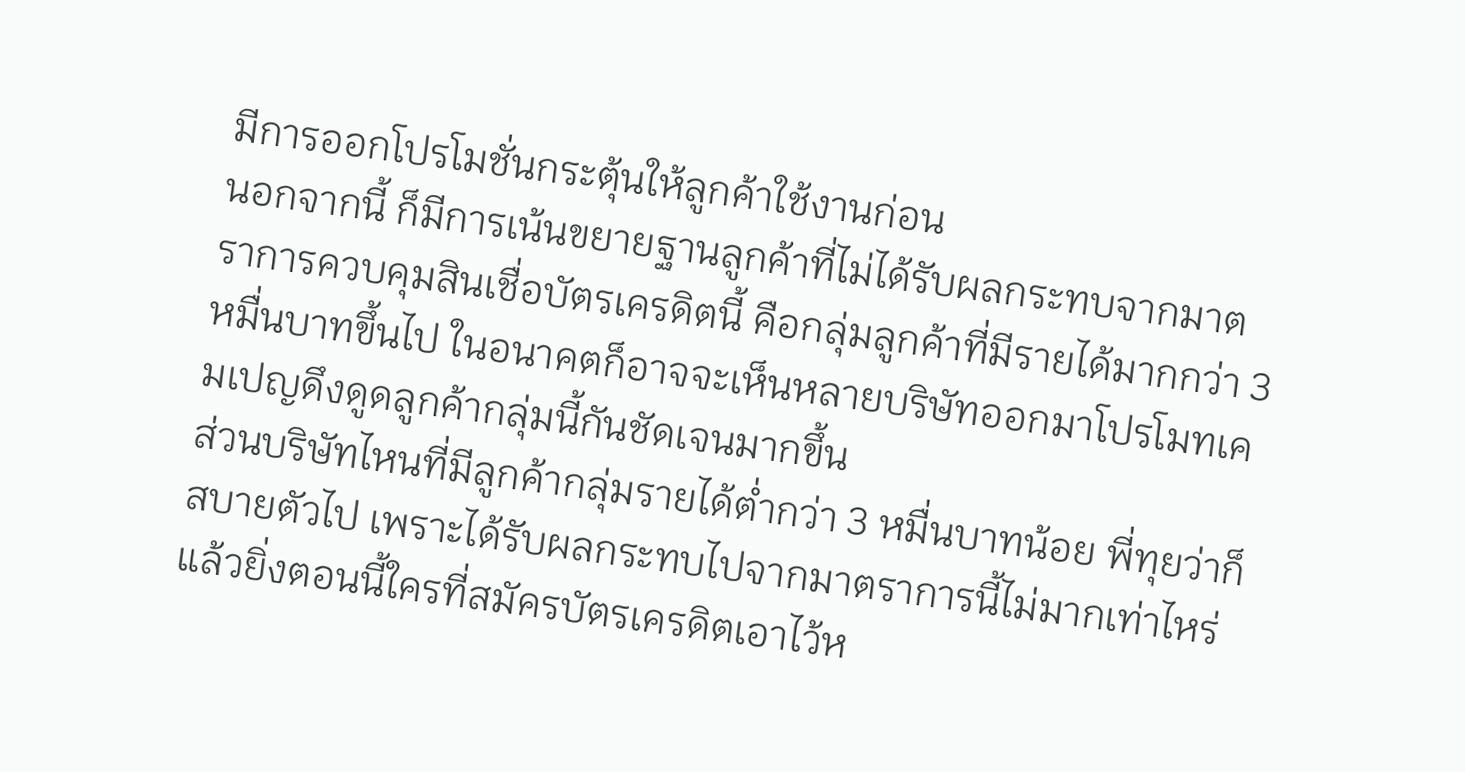มีการออกโปรโมชั่นกระตุ้นให้ลูกค้าใช้งานก่อน
นอกจากนี้ ก็มีการเน้นขยายฐานลูกค้าที่ไม่ได้รับผลกระทบจากมาตราการควบคุมสินเชื่อบัตรเครดิตนี้ คือกลุ่มลูกค้าที่มีรายได้มากกว่า 3 หมื่นบาทขึ้นไป ในอนาคตก็อาจจะเห็นหลายบริษัทออกมาโปรโมทเคมเปญดึงดูดลูกค้ากลุ่มนี้กันชัดเจนมากขึ้น
ส่วนบริษัทไหนที่มีลูกค้ากลุ่มรายได้ต่ำกว่า 3 หมื่นบาทน้อย พี่ทุยว่าก็สบายตัวไป เพราะได้รับผลกระทบไปจากมาตราการนี้ไม่มากเท่าไหร่ แล้วยิ่งตอนนี้ใครที่สมัครบัตรเครดิตเอาไว้ห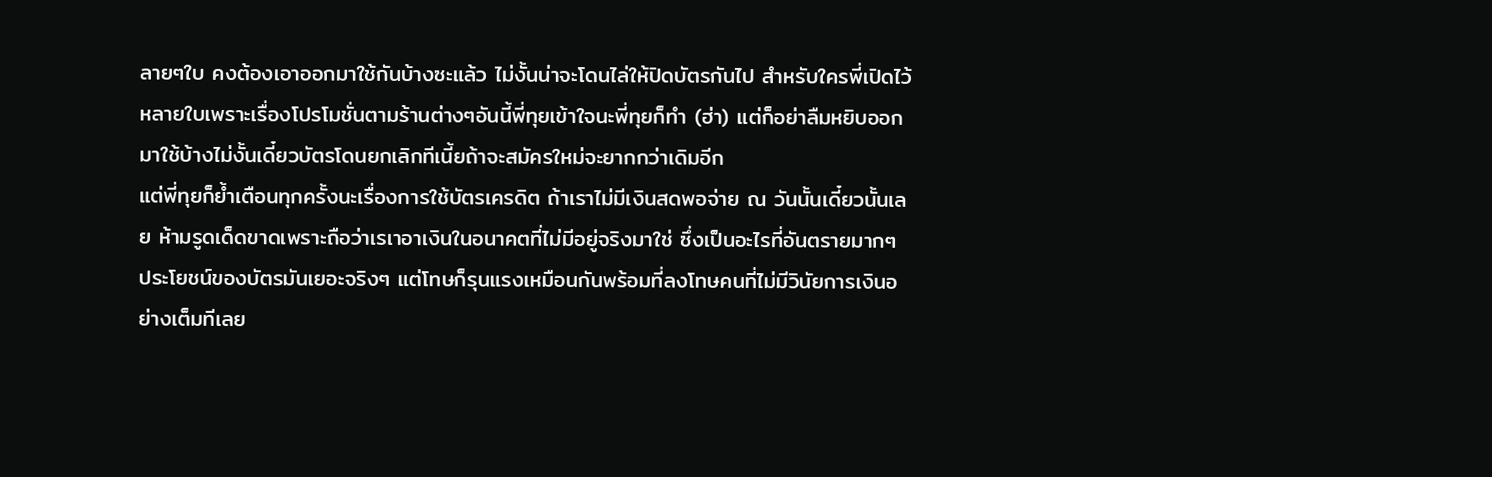ลายๆใบ คงต้องเอาออกมาใช้กันบ้างซะแล้ว ไม่งั้นน่าจะโดนไล่ให้ปิดบัตรกันไป สำหรับใครพี่เปิดไว้หลายใบเพราะเรื่องโปรโมชั่นตามร้านต่างๆอันนี้พี่ทุยเข้าใจนะพี่ทุยก็ทำ (ฮ่า) แต่ก็อย่าลืมหยิบออกมาใช้บ้างไม่งั้นเดี๋ยวบัตรโดนยกเลิกทีเนี้ยถ้าจะสมัครใหม่จะยากกว่าเดิมอีก
แต่พี่ทุยก็ย้ำเตือนทุกครั้งนะเรื่องการใช้บัตรเครดิต ถ้าเราไม่มีเงินสดพอจ่าย ณ วันนั้นเดี๋ยวนั้นเลย ห้ามรูดเด็ดขาดเพราะถือว่าเรเาอาเงินในอนาคตที่ไม่มีอยู่จริงมาใช่ ซึ่งเป็นอะไรที่อันตรายมากๆ ประโยชน์ของบัตรมันเยอะจริงๆ แต่โทษก็รุนแรงเหมือนกันพร้อมที่ลงโทษคนที่ไม่มีวินัยการเงินอย่างเต็มทีเลย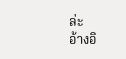ล่ะ
อ้างอิ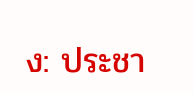ง: ประชา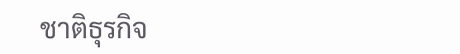ชาติธุรกิจ